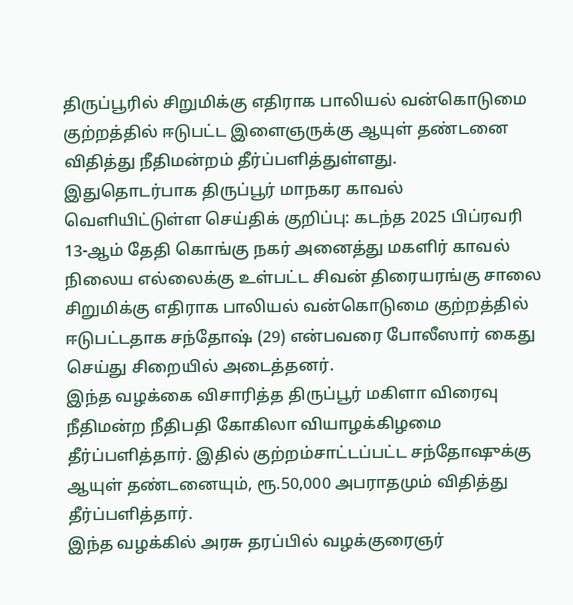திருப்பூரில் சிறுமிக்கு எதிராக பாலியல் வன்கொடுமை குற்றத்தில் ஈடுபட்ட இளைஞருக்கு ஆயுள் தண்டனை விதித்து நீதிமன்றம் தீர்ப்பளித்துள்ளது.
இதுதொடர்பாக திருப்பூர் மாநகர காவல் வெளியிட்டுள்ள செய்திக் குறிப்பு: கடந்த 2025 பிப்ரவரி 13-ஆம் தேதி கொங்கு நகர் அனைத்து மகளிர் காவல் நிலைய எல்லைக்கு உள்பட்ட சிவன் திரையரங்கு சாலை சிறுமிக்கு எதிராக பாலியல் வன்கொடுமை குற்றத்தில் ஈடுபட்டதாக சந்தோஷ் (29) என்பவரை போலீஸார் கைது செய்து சிறையில் அடைத்தனர்.
இந்த வழக்கை விசாரித்த திருப்பூர் மகிளா விரைவு நீதிமன்ற நீதிபதி கோகிலா வியாழக்கிழமை தீர்ப்பளித்தார். இதில் குற்றம்சாட்டப்பட்ட சந்தோஷுக்கு ஆயுள் தண்டனையும், ரூ.50,000 அபராதமும் விதித்து தீர்ப்பளித்தார்.
இந்த வழக்கில் அரசு தரப்பில் வழக்குரைஞர்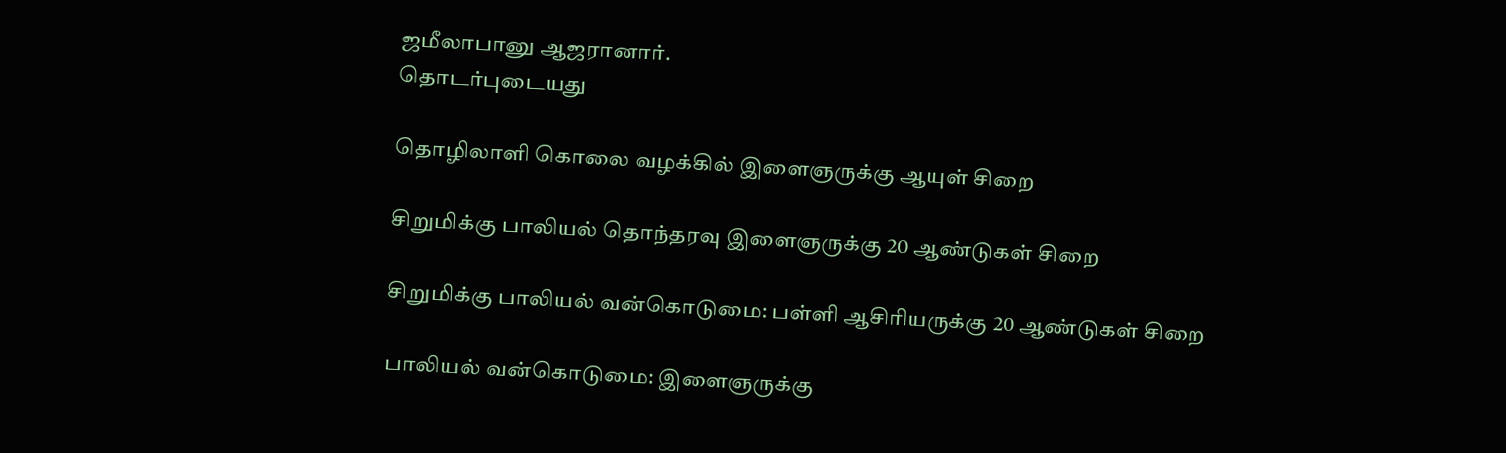ஜமீலாபானு ஆஜரானார்.
தொடர்புடையது

தொழிலாளி கொலை வழக்கில் இளைஞருக்கு ஆயுள் சிறை

சிறுமிக்கு பாலியல் தொந்தரவு இளைஞருக்கு 20 ஆண்டுகள் சிறை

சிறுமிக்கு பாலியல் வன்கொடுமை: பள்ளி ஆசிரியருக்கு 20 ஆண்டுகள் சிறை

பாலியல் வன்கொடுமை: இளைஞருக்கு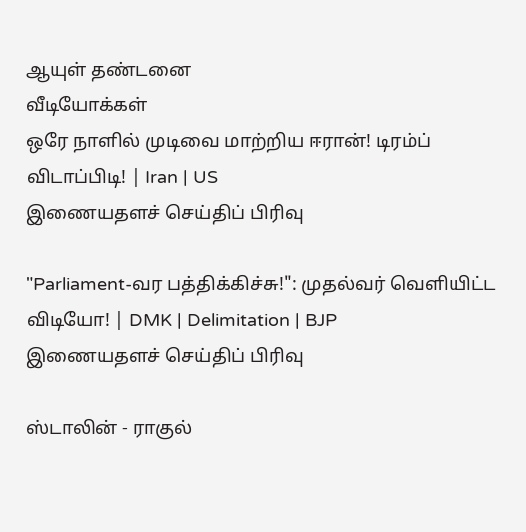ஆயுள் தண்டனை
வீடியோக்கள்
ஒரே நாளில் முடிவை மாற்றிய ஈரான்! டிரம்ப் விடாப்பிடி! | Iran | US
இணையதளச் செய்திப் பிரிவு

"Parliament-வர பத்திக்கிச்சு!": முதல்வர் வெளியிட்ட விடியோ! | DMK | Delimitation | BJP
இணையதளச் செய்திப் பிரிவு

ஸ்டாலின் - ராகுல்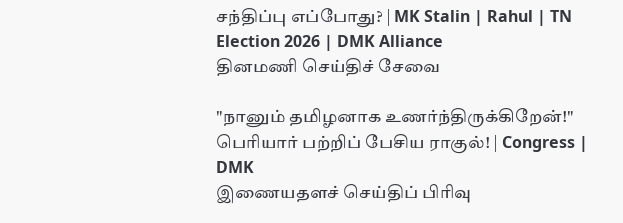சந்திப்பு எப்போது? | MK Stalin | Rahul | TN Election 2026 | DMK Alliance
தினமணி செய்திச் சேவை

"நானும் தமிழனாக உணர்ந்திருக்கிறேன்!" பெரியார் பற்றிப் பேசிய ராகுல்! | Congress | DMK
இணையதளச் செய்திப் பிரிவு